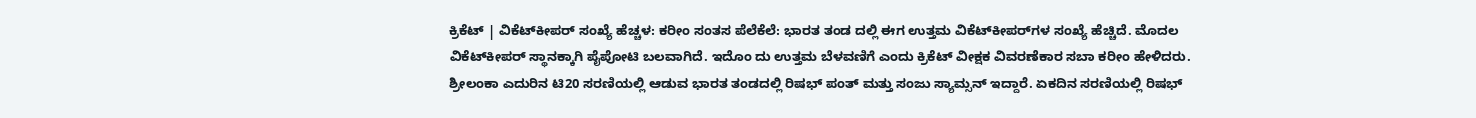ಕ್ರಿಕೆಟ್ ‌| ವಿಕೆಟ್‌ಕೀಪರ್‌ ಸಂಖ್ಯೆ ಹೆಚ್ಚಳ: ಕರೀಂ ಸಂತಸ ಪೆಲೆಕೆಲೆ: ಭಾರತ ತಂಡ ದಲ್ಲಿ ಈಗ ಉತ್ತಮ ವಿಕೆಟ್‌ಕೀಪರ್‌ಗಳ ಸಂಖ್ಯೆ ಹೆಚ್ಚಿದೆ. ಮೊದಲ ವಿಕೆಟ್‌ಕೀಪರ್ ಸ್ಥಾನಕ್ಕಾಗಿ ಪೈಪೋಟಿ ಬಲವಾಗಿದೆ. ಇದೊಂ ದು ಉತ್ತಮ ಬೆಳವಣಿಗೆ ಎಂದು ಕ್ರಿಕೆಟ್ ವೀಕ್ಷಕ ವಿವರಣೆಕಾರ ಸಬಾ ಕರೀಂ ಹೇಳಿದರು. ಶ್ರೀಲಂಕಾ ಎದುರಿನ ಟಿ20 ಸರಣಿಯಲ್ಲಿ ಆಡುವ ಭಾರತ ತಂಡದಲ್ಲಿ ರಿಷಭ್ ಪಂತ್ ಮತ್ತು ಸಂಜು ಸ್ಯಾಮ್ಸನ್ ಇದ್ದಾರೆ. ಏಕದಿನ ಸರಣಿಯಲ್ಲಿ ರಿಷಭ್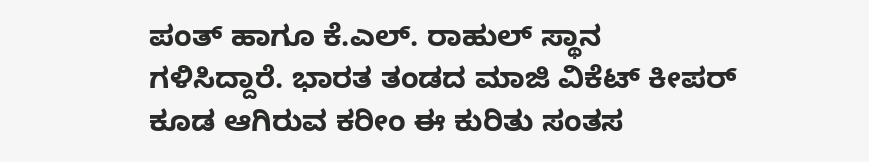ಪಂತ್ ಹಾಗೂ ಕೆ.ಎಲ್. ರಾಹುಲ್ ಸ್ಥಾನ ಗಳಿಸಿದ್ದಾರೆ. ಭಾರತ ತಂಡದ ಮಾಜಿ ವಿಕೆಟ್‌ ಕೀಪರ್ ಕೂಡ ಆಗಿರುವ ಕರೀಂ ಈ ಕುರಿತು ಸಂತಸ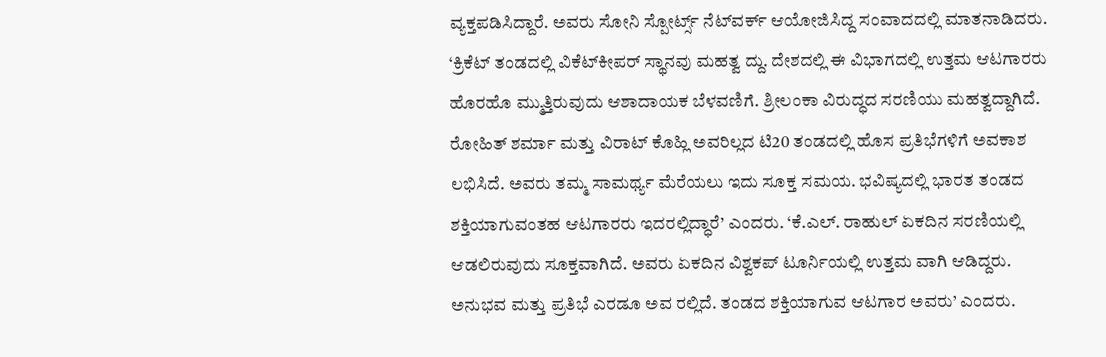ವ್ಯಕ್ತಪಡಿಸಿದ್ದಾರೆ. ಅವರು ಸೋನಿ ಸ್ಪೋರ್ಟ್ಸ್ ನೆಟ್‌ವರ್ಕ್ ಆಯೋಜಿಸಿದ್ದ ಸಂವಾದದಲ್ಲಿ ಮಾತನಾಡಿದರು. ‘ಕ್ರಿಕೆಟ್ ತಂಡದಲ್ಲಿ ವಿಕೆಟ್‌ಕೀಪರ್ ಸ್ಥಾನವು ಮಹತ್ವ ದ್ದು. ದೇಶದಲ್ಲಿ ಈ ವಿಭಾಗದಲ್ಲಿ ಉತ್ತಮ ಆಟಗಾರರು ಹೊರಹೊ ಮ್ಮುತ್ತಿರುವುದು ಆಶಾದಾಯಕ ಬೆಳವಣಿಗೆ. ಶ್ರೀಲಂಕಾ ವಿರುದ್ಧದ ಸರಣಿಯು ಮಹತ್ವದ್ದಾಗಿದೆ. ರೋಹಿತ್ ಶರ್ಮಾ ಮತ್ತು ವಿರಾಟ್ ಕೊಹ್ಲಿ ಅವರಿಲ್ಲದ ಟಿ20 ತಂಡದಲ್ಲಿ ಹೊಸ ಪ್ರತಿಭೆಗಳಿಗೆ ಅವಕಾಶ ಲಭಿಸಿದೆ. ಅವರು ತಮ್ಮ ಸಾಮರ್ಥ್ಯ ಮೆರೆಯಲು ಇದು ಸೂಕ್ತ ಸಮಯ. ಭವಿಷ್ಯದಲ್ಲಿ ಭಾರತ ತಂಡದ ಶಕ್ತಿಯಾಗುವಂತಹ ಆಟಗಾರರು ಇದರಲ್ಲಿದ್ಧಾರೆ’ ಎಂದರು. ‘ಕೆ.ಎಲ್. ರಾಹುಲ್ ಏಕದಿನ ಸರಣಿಯಲ್ಲಿ ಆಡಲಿರುವುದು ಸೂಕ್ತವಾಗಿದೆ. ಅವರು ಏಕದಿನ ವಿಶ್ವಕಪ್ ಟೂರ್ನಿಯಲ್ಲಿ ಉತ್ತಮ ವಾಗಿ ಆಡಿದ್ದರು. ಅನುಭವ ಮತ್ತು ಪ್ರತಿಭೆ ಎರಡೂ ಅವ ರಲ್ಲಿದೆ. ತಂಡದ ಶಕ್ತಿಯಾಗುವ ಆಟಗಾರ ಅವರು’ ಎಂದರು.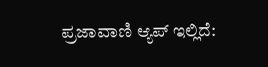ಪ್ರಜಾವಾಣಿ ಆ್ಯಪ್ ಇಲ್ಲಿದೆ: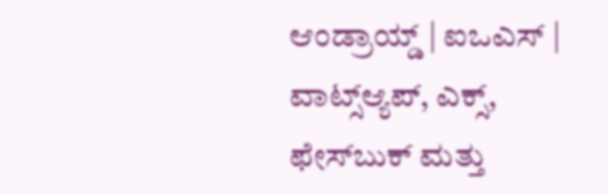ಆಂಡ್ರಾಯ್ಡ್ | ಐಒಎಸ್ | ವಾಟ್ಸ್ಆ್ಯಪ್, ಎಕ್ಸ್, ಫೇಸ್‌ಬುಕ್ ಮತ್ತು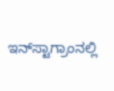ಇನ್‌ಸ್ಟಾಗ್ರಾಂನಲ್ಲಿ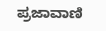ಪ್ರಜಾವಾಣಿ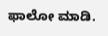ಫಾಲೋ ಮಾಡಿ.